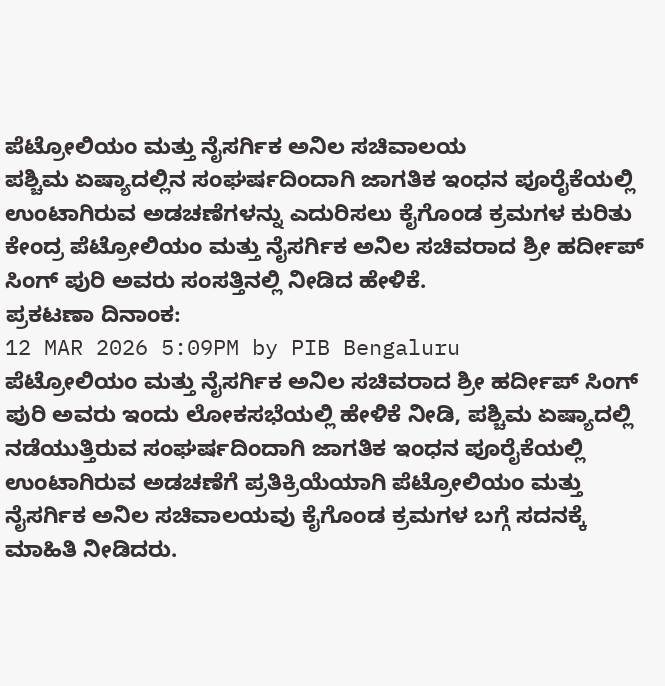ಪೆಟ್ರೋಲಿಯಂ ಮತ್ತು ನೈಸರ್ಗಿಕ ಅನಿಲ ಸಚಿವಾಲಯ
ಪಶ್ಚಿಮ ಏಷ್ಯಾದಲ್ಲಿನ ಸಂಘರ್ಷದಿಂದಾಗಿ ಜಾಗತಿಕ ಇಂಧನ ಪೂರೈಕೆಯಲ್ಲಿ ಉಂಟಾಗಿರುವ ಅಡಚಣೆಗಳನ್ನು ಎದುರಿಸಲು ಕೈಗೊಂಡ ಕ್ರಮಗಳ ಕುರಿತು ಕೇಂದ್ರ ಪೆಟ್ರೋಲಿಯಂ ಮತ್ತು ನೈಸರ್ಗಿಕ ಅನಿಲ ಸಚಿವರಾದ ಶ್ರೀ ಹರ್ದೀಪ್ ಸಿಂಗ್ ಪುರಿ ಅವರು ಸಂಸತ್ತಿನಲ್ಲಿ ನೀಡಿದ ಹೇಳಿಕೆ.
ಪ್ರಕಟಣಾ ದಿನಾಂಕ:
12 MAR 2026 5:09PM by PIB Bengaluru
ಪೆಟ್ರೋಲಿಯಂ ಮತ್ತು ನೈಸರ್ಗಿಕ ಅನಿಲ ಸಚಿವರಾದ ಶ್ರೀ ಹರ್ದೀಪ್ ಸಿಂಗ್ ಪುರಿ ಅವರು ಇಂದು ಲೋಕಸಭೆಯಲ್ಲಿ ಹೇಳಿಕೆ ನೀಡಿ, ಪಶ್ಚಿಮ ಏಷ್ಯಾದಲ್ಲಿ ನಡೆಯುತ್ತಿರುವ ಸಂಘರ್ಷದಿಂದಾಗಿ ಜಾಗತಿಕ ಇಂಧನ ಪೂರೈಕೆಯಲ್ಲಿ ಉಂಟಾಗಿರುವ ಅಡಚಣೆಗೆ ಪ್ರತಿಕ್ರಿಯೆಯಾಗಿ ಪೆಟ್ರೋಲಿಯಂ ಮತ್ತು ನೈಸರ್ಗಿಕ ಅನಿಲ ಸಚಿವಾಲಯವು ಕೈಗೊಂಡ ಕ್ರಮಗಳ ಬಗ್ಗೆ ಸದನಕ್ಕೆ ಮಾಹಿತಿ ನೀಡಿದರು.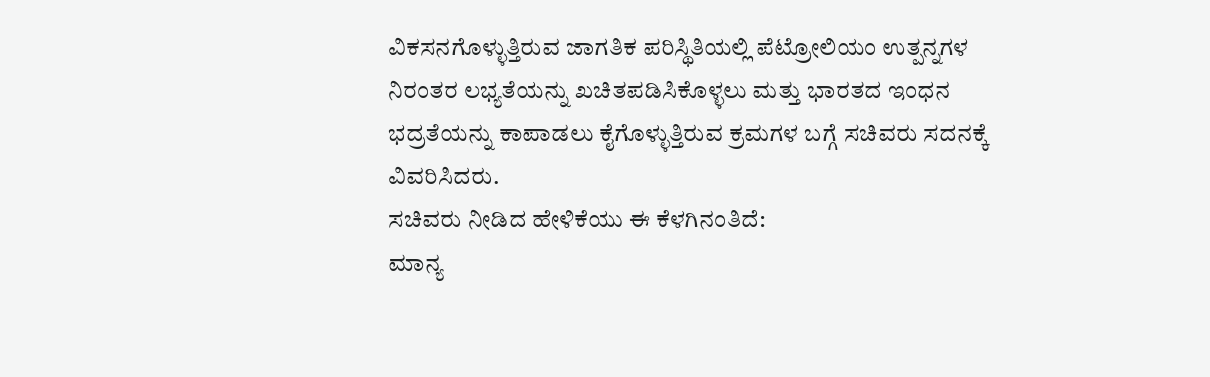ವಿಕಸನಗೊಳ್ಳುತ್ತಿರುವ ಜಾಗತಿಕ ಪರಿಸ್ಥಿತಿಯಲ್ಲಿ ಪೆಟ್ರೋಲಿಯಂ ಉತ್ಪನ್ನಗಳ ನಿರಂತರ ಲಭ್ಯತೆಯನ್ನು ಖಚಿತಪಡಿಸಿಕೊಳ್ಳಲು ಮತ್ತು ಭಾರತದ ಇಂಧನ ಭದ್ರತೆಯನ್ನು ಕಾಪಾಡಲು ಕೈಗೊಳ್ಳುತ್ತಿರುವ ಕ್ರಮಗಳ ಬಗ್ಗೆ ಸಚಿವರು ಸದನಕ್ಕೆ ವಿವರಿಸಿದರು.
ಸಚಿವರು ನೀಡಿದ ಹೇಳಿಕೆಯು ಈ ಕೆಳಗಿನಂತಿದೆ:
ಮಾನ್ಯ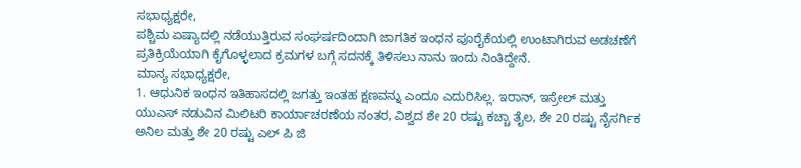ಸಭಾಧ್ಯಕ್ಷರೇ,
ಪಶ್ಚಿಮ ಏಷ್ಯಾದಲ್ಲಿ ನಡೆಯುತ್ತಿರುವ ಸಂಘರ್ಷದಿಂದಾಗಿ ಜಾಗತಿಕ ಇಂಧನ ಪೂರೈಕೆಯಲ್ಲಿ ಉಂಟಾಗಿರುವ ಅಡಚಣೆಗೆ ಪ್ರತಿಕ್ರಿಯೆಯಾಗಿ ಕೈಗೊಳ್ಳಲಾದ ಕ್ರಮಗಳ ಬಗ್ಗೆ ಸದನಕ್ಕೆ ತಿಳಿಸಲು ನಾನು ಇಂದು ನಿಂತಿದ್ದೇನೆ.
ಮಾನ್ಯ ಸಭಾಧ್ಯಕ್ಷರೇ,
1. ಆಧುನಿಕ ಇಂಧನ ಇತಿಹಾಸದಲ್ಲಿ ಜಗತ್ತು ಇಂತಹ ಕ್ಷಣವನ್ನು ಎಂದೂ ಎದುರಿಸಿಲ್ಲ. ಇರಾನ್, ಇಸ್ರೇಲ್ ಮತ್ತು ಯುಎಸ್ ನಡುವಿನ ಮಿಲಿಟರಿ ಕಾರ್ಯಾಚರಣೆಯ ನಂತರ, ವಿಶ್ವದ ಶೇ 20 ರಷ್ಟು ಕಚ್ಚಾ ತೈಲ, ಶೇ 20 ರಷ್ಟು ನೈಸರ್ಗಿಕ ಅನಿಲ ಮತ್ತು ಶೇ 20 ರಷ್ಟು ಎಲ್ ಪಿ ಜಿ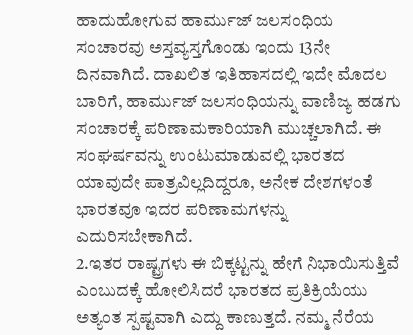ಹಾದುಹೋಗುವ ಹಾರ್ಮುಜ್ ಜಲಸಂಧಿಯ ಸಂಚಾರವು ಅಸ್ತವ್ಯಸ್ತಗೊಂಡು ಇಂದು 13ನೇ ದಿನವಾಗಿದೆ. ದಾಖಲಿತ ಇತಿಹಾಸದಲ್ಲಿ ಇದೇ ಮೊದಲ ಬಾರಿಗೆ, ಹಾರ್ಮುಜ್ ಜಲಸಂಧಿಯನ್ನು ವಾಣಿಜ್ಯ ಹಡಗು ಸಂಚಾರಕ್ಕೆ ಪರಿಣಾಮಕಾರಿಯಾಗಿ ಮುಚ್ಚಲಾಗಿದೆ. ಈ ಸಂಘರ್ಷವನ್ನು ಉಂಟುಮಾಡುವಲ್ಲಿ ಭಾರತದ ಯಾವುದೇ ಪಾತ್ರವಿಲ್ಲದಿದ್ದರೂ, ಅನೇಕ ದೇಶಗಳಂತೆ ಭಾರತವೂ ಇದರ ಪರಿಣಾಮಗಳನ್ನು ಎದುರಿಸಬೇಕಾಗಿದೆ.
2.ಇತರ ರಾಷ್ಟ್ರಗಳು ಈ ಬಿಕ್ಕಟ್ಟನ್ನು ಹೇಗೆ ನಿಭಾಯಿಸುತ್ತಿವೆ ಎಂಬುದಕ್ಕೆ ಹೋಲಿಸಿದರೆ ಭಾರತದ ಪ್ರತಿಕ್ರಿಯೆಯು ಅತ್ಯಂತ ಸ್ಪಷ್ಟವಾಗಿ ಎದ್ದು ಕಾಣುತ್ತದೆ. ನಮ್ಮ ನೆರೆಯ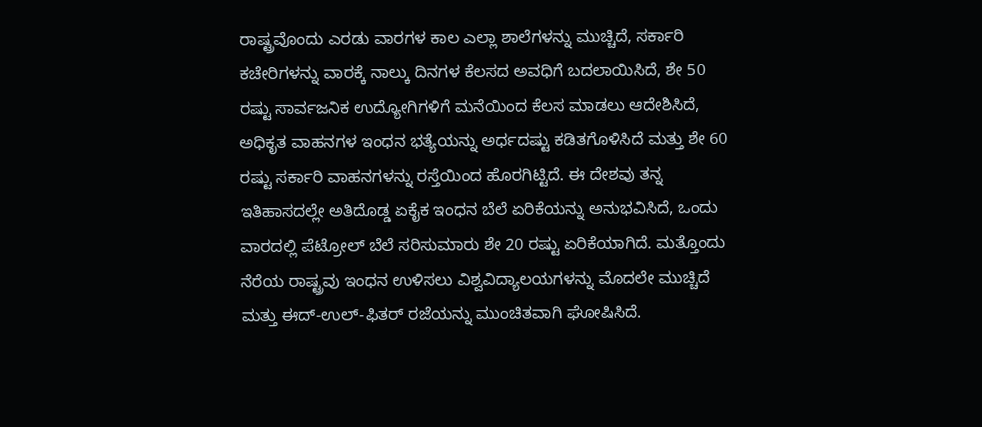ರಾಷ್ಟ್ರವೊಂದು ಎರಡು ವಾರಗಳ ಕಾಲ ಎಲ್ಲಾ ಶಾಲೆಗಳನ್ನು ಮುಚ್ಚಿದೆ, ಸರ್ಕಾರಿ ಕಚೇರಿಗಳನ್ನು ವಾರಕ್ಕೆ ನಾಲ್ಕು ದಿನಗಳ ಕೆಲಸದ ಅವಧಿಗೆ ಬದಲಾಯಿಸಿದೆ, ಶೇ 50 ರಷ್ಟು ಸಾರ್ವಜನಿಕ ಉದ್ಯೋಗಿಗಳಿಗೆ ಮನೆಯಿಂದ ಕೆಲಸ ಮಾಡಲು ಆದೇಶಿಸಿದೆ, ಅಧಿಕೃತ ವಾಹನಗಳ ಇಂಧನ ಭತ್ಯೆಯನ್ನು ಅರ್ಧದಷ್ಟು ಕಡಿತಗೊಳಿಸಿದೆ ಮತ್ತು ಶೇ 60 ರಷ್ಟು ಸರ್ಕಾರಿ ವಾಹನಗಳನ್ನು ರಸ್ತೆಯಿಂದ ಹೊರಗಿಟ್ಟಿದೆ. ಈ ದೇಶವು ತನ್ನ ಇತಿಹಾಸದಲ್ಲೇ ಅತಿದೊಡ್ಡ ಏಕೈಕ ಇಂಧನ ಬೆಲೆ ಏರಿಕೆಯನ್ನು ಅನುಭವಿಸಿದೆ, ಒಂದು ವಾರದಲ್ಲಿ ಪೆಟ್ರೋಲ್ ಬೆಲೆ ಸರಿಸುಮಾರು ಶೇ 20 ರಷ್ಟು ಏರಿಕೆಯಾಗಿದೆ. ಮತ್ತೊಂದು ನೆರೆಯ ರಾಷ್ಟ್ರವು ಇಂಧನ ಉಳಿಸಲು ವಿಶ್ವವಿದ್ಯಾಲಯಗಳನ್ನು ಮೊದಲೇ ಮುಚ್ಚಿದೆ ಮತ್ತು ಈದ್-ಉಲ್-ಫಿತರ್ ರಜೆಯನ್ನು ಮುಂಚಿತವಾಗಿ ಘೋಷಿಸಿದೆ.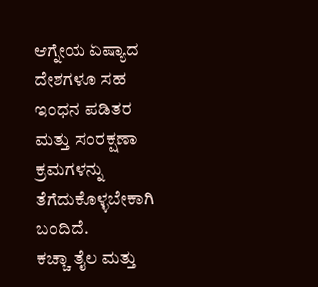ಆಗ್ನೇಯ ಏಷ್ಯಾದ ದೇಶಗಳೂ ಸಹ ಇಂಧನ ಪಡಿತರ ಮತ್ತು ಸಂರಕ್ಷಣಾ ಕ್ರಮಗಳನ್ನು ತೆಗೆದುಕೊಳ್ಳಬೇಕಾಗಿ ಬಂದಿದೆ.
ಕಚ್ಚಾ ತೈಲ ಮತ್ತು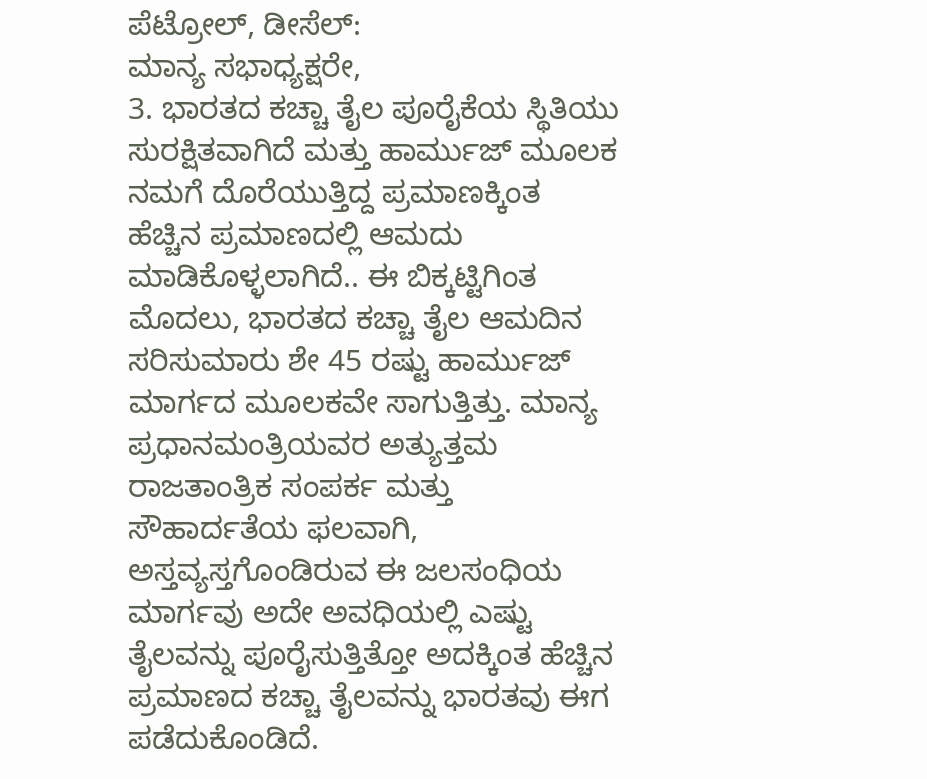ಪೆಟ್ರೋಲ್, ಡೀಸೆಲ್:
ಮಾನ್ಯ ಸಭಾಧ್ಯಕ್ಷರೇ,
3. ಭಾರತದ ಕಚ್ಚಾ ತೈಲ ಪೂರೈಕೆಯ ಸ್ಥಿತಿಯು ಸುರಕ್ಷಿತವಾಗಿದೆ ಮತ್ತು ಹಾರ್ಮುಜ್ ಮೂಲಕ ನಮಗೆ ದೊರೆಯುತ್ತಿದ್ದ ಪ್ರಮಾಣಕ್ಕಿಂತ ಹೆಚ್ಚಿನ ಪ್ರಮಾಣದಲ್ಲಿ ಆಮದು ಮಾಡಿಕೊಳ್ಳಲಾಗಿದೆ.. ಈ ಬಿಕ್ಕಟ್ಟಿಗಿಂತ ಮೊದಲು, ಭಾರತದ ಕಚ್ಚಾ ತೈಲ ಆಮದಿನ ಸರಿಸುಮಾರು ಶೇ 45 ರಷ್ಟು ಹಾರ್ಮುಜ್ ಮಾರ್ಗದ ಮೂಲಕವೇ ಸಾಗುತ್ತಿತ್ತು. ಮಾನ್ಯ ಪ್ರಧಾನಮಂತ್ರಿಯವರ ಅತ್ಯುತ್ತಮ ರಾಜತಾಂತ್ರಿಕ ಸಂಪರ್ಕ ಮತ್ತು ಸೌಹಾರ್ದತೆಯ ಫಲವಾಗಿ, ಅಸ್ತವ್ಯಸ್ತಗೊಂಡಿರುವ ಈ ಜಲಸಂಧಿಯ ಮಾರ್ಗವು ಅದೇ ಅವಧಿಯಲ್ಲಿ ಎಷ್ಟು ತೈಲವನ್ನು ಪೂರೈಸುತ್ತಿತ್ತೋ ಅದಕ್ಕಿಂತ ಹೆಚ್ಚಿನ ಪ್ರಮಾಣದ ಕಚ್ಚಾ ತೈಲವನ್ನು ಭಾರತವು ಈಗ ಪಡೆದುಕೊಂಡಿದೆ.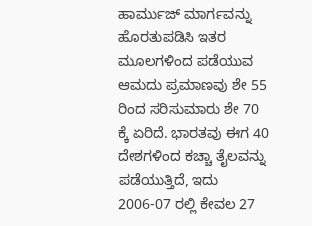ಹಾರ್ಮುಜ್ ಮಾರ್ಗವನ್ನು ಹೊರತುಪಡಿಸಿ ಇತರ ಮೂಲಗಳಿಂದ ಪಡೆಯುವ ಆಮದು ಪ್ರಮಾಣವು ಶೇ 55 ರಿಂದ ಸರಿಸುಮಾರು ಶೇ 70 ಕ್ಕೆ ಏರಿದೆ. ಭಾರತವು ಈಗ 40 ದೇಶಗಳಿಂದ ಕಚ್ಚಾ ತೈಲವನ್ನು ಪಡೆಯುತ್ತಿದೆ, ಇದು 2006-07 ರಲ್ಲಿ ಕೇವಲ 27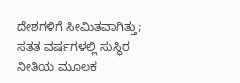ದೇಶಗಳಿಗೆ ಸೀಮಿತವಾಗಿತ್ತು; ಸತತ ವರ್ಷಗಳಲ್ಲಿ ಸುಸ್ಥಿರ ನೀತಿಯ ಮೂಲಕ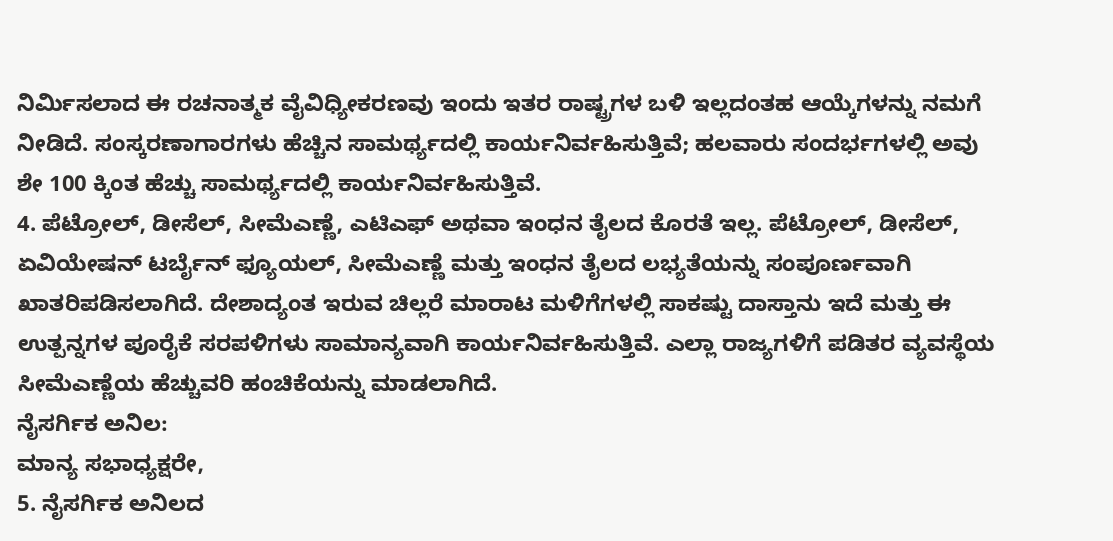ನಿರ್ಮಿಸಲಾದ ಈ ರಚನಾತ್ಮಕ ವೈವಿಧ್ಯೀಕರಣವು ಇಂದು ಇತರ ರಾಷ್ಟ್ರಗಳ ಬಳಿ ಇಲ್ಲದಂತಹ ಆಯ್ಕೆಗಳನ್ನು ನಮಗೆ ನೀಡಿದೆ. ಸಂಸ್ಕರಣಾಗಾರಗಳು ಹೆಚ್ಚಿನ ಸಾಮರ್ಥ್ಯದಲ್ಲಿ ಕಾರ್ಯನಿರ್ವಹಿಸುತ್ತಿವೆ; ಹಲವಾರು ಸಂದರ್ಭಗಳಲ್ಲಿ ಅವು ಶೇ 100 ಕ್ಕಿಂತ ಹೆಚ್ಚು ಸಾಮರ್ಥ್ಯದಲ್ಲಿ ಕಾರ್ಯನಿರ್ವಹಿಸುತ್ತಿವೆ.
4. ಪೆಟ್ರೋಲ್, ಡೀಸೆಲ್, ಸೀಮೆಎಣ್ಣೆ, ಎಟಿಎಫ್ ಅಥವಾ ಇಂಧನ ತೈಲದ ಕೊರತೆ ಇಲ್ಲ. ಪೆಟ್ರೋಲ್, ಡೀಸೆಲ್, ಏವಿಯೇಷನ್ ಟರ್ಬೈನ್ ಫ್ಯೂಯಲ್, ಸೀಮೆಎಣ್ಣೆ ಮತ್ತು ಇಂಧನ ತೈಲದ ಲಭ್ಯತೆಯನ್ನು ಸಂಪೂರ್ಣವಾಗಿ ಖಾತರಿಪಡಿಸಲಾಗಿದೆ. ದೇಶಾದ್ಯಂತ ಇರುವ ಚಿಲ್ಲರೆ ಮಾರಾಟ ಮಳಿಗೆಗಳಲ್ಲಿ ಸಾಕಷ್ಟು ದಾಸ್ತಾನು ಇದೆ ಮತ್ತು ಈ ಉತ್ಪನ್ನಗಳ ಪೂರೈಕೆ ಸರಪಳಿಗಳು ಸಾಮಾನ್ಯವಾಗಿ ಕಾರ್ಯನಿರ್ವಹಿಸುತ್ತಿವೆ. ಎಲ್ಲಾ ರಾಜ್ಯಗಳಿಗೆ ಪಡಿತರ ವ್ಯವಸ್ಥೆಯ ಸೀಮೆಎಣ್ಣೆಯ ಹೆಚ್ಚುವರಿ ಹಂಚಿಕೆಯನ್ನು ಮಾಡಲಾಗಿದೆ.
ನೈಸರ್ಗಿಕ ಅನಿಲ:
ಮಾನ್ಯ ಸಭಾಧ್ಯಕ್ಷರೇ,
5. ನೈಸರ್ಗಿಕ ಅನಿಲದ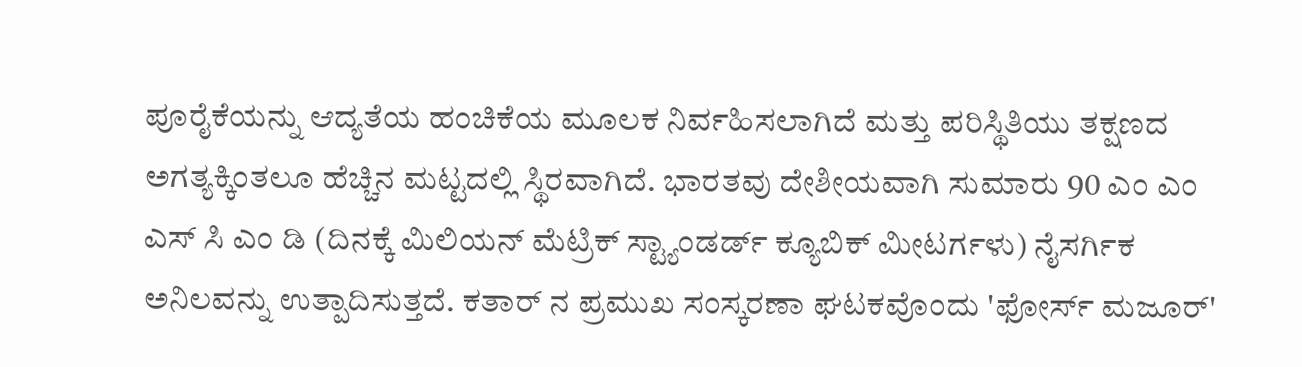ಪೂರೈಕೆಯನ್ನು ಆದ್ಯತೆಯ ಹಂಚಿಕೆಯ ಮೂಲಕ ನಿರ್ವಹಿಸಲಾಗಿದೆ ಮತ್ತು ಪರಿಸ್ಥಿತಿಯು ತಕ್ಷಣದ ಅಗತ್ಯಕ್ಕಿಂತಲೂ ಹೆಚ್ಚಿನ ಮಟ್ಟದಲ್ಲಿ ಸ್ಥಿರವಾಗಿದೆ. ಭಾರತವು ದೇಶೀಯವಾಗಿ ಸುಮಾರು 90 ಎಂ ಎಂ ಎಸ್ ಸಿ ಎಂ ಡಿ (ದಿನಕ್ಕೆ ಮಿಲಿಯನ್ ಮೆಟ್ರಿಕ್ ಸ್ಟ್ಯಾಂಡರ್ಡ್ ಕ್ಯೂಬಿಕ್ ಮೀಟರ್ಗಳು) ನೈಸರ್ಗಿಕ ಅನಿಲವನ್ನು ಉತ್ಪಾದಿಸುತ್ತದೆ. ಕತಾರ್ ನ ಪ್ರಮುಖ ಸಂಸ್ಕರಣಾ ಘಟಕವೊಂದು 'ಫೋರ್ಸ್ ಮಜೂರ್'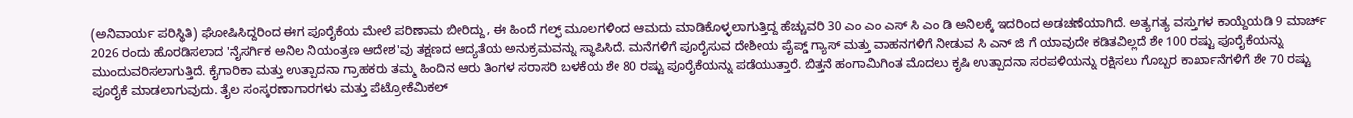(ಅನಿವಾರ್ಯ ಪರಿಸ್ಥಿತಿ) ಘೋಷಿಸಿದ್ದರಿಂದ ಈಗ ಪೂರೈಕೆಯ ಮೇಲೆ ಪರಿಣಾಮ ಬೀರಿದ್ದು, ಈ ಹಿಂದೆ ಗಲ್ಫ್ ಮೂಲಗಳಿಂದ ಆಮದು ಮಾಡಿಕೊಳ್ಳಲಾಗುತ್ತಿದ್ದ ಹೆಚ್ಚುವರಿ 30 ಎಂ ಎಂ ಎಸ್ ಸಿ ಎಂ ಡಿ ಅನಿಲಕ್ಕೆ ಇದರಿಂದ ಅಡಚಣೆಯಾಗಿದೆ. ಅತ್ಯಗತ್ಯ ವಸ್ತುಗಳ ಕಾಯ್ದೆಯಡಿ 9 ಮಾರ್ಚ್ 2026 ರಂದು ಹೊರಡಿಸಲಾದ 'ನೈಸರ್ಗಿಕ ಅನಿಲ ನಿಯಂತ್ರಣ ಆದೇಶ'ವು ತಕ್ಷಣದ ಆದ್ಯತೆಯ ಅನುಕ್ರಮವನ್ನು ಸ್ಥಾಪಿಸಿದೆ. ಮನೆಗಳಿಗೆ ಪೂರೈಸುವ ದೇಶೀಯ ಪೈಪ್ಡ್ ಗ್ಯಾಸ್ ಮತ್ತು ವಾಹನಗಳಿಗೆ ನೀಡುವ ಸಿ ಎನ್ ಜಿ ಗೆ ಯಾವುದೇ ಕಡಿತವಿಲ್ಲದೆ ಶೇ 100 ರಷ್ಟು ಪೂರೈಕೆಯನ್ನು ಮುಂದುವರಿಸಲಾಗುತ್ತಿದೆ. ಕೈಗಾರಿಕಾ ಮತ್ತು ಉತ್ಪಾದನಾ ಗ್ರಾಹಕರು ತಮ್ಮ ಹಿಂದಿನ ಆರು ತಿಂಗಳ ಸರಾಸರಿ ಬಳಕೆಯ ಶೇ 80 ರಷ್ಟು ಪೂರೈಕೆಯನ್ನು ಪಡೆಯುತ್ತಾರೆ. ಬಿತ್ತನೆ ಹಂಗಾಮಿಗಿಂತ ಮೊದಲು ಕೃಷಿ ಉತ್ಪಾದನಾ ಸರಪಳಿಯನ್ನು ರಕ್ಷಿಸಲು ಗೊಬ್ಬರ ಕಾರ್ಖಾನೆಗಳಿಗೆ ಶೇ 70 ರಷ್ಟು ಪೂರೈಕೆ ಮಾಡಲಾಗುವುದು. ತೈಲ ಸಂಸ್ಕರಣಾಗಾರಗಳು ಮತ್ತು ಪೆಟ್ರೋಕೆಮಿಕಲ್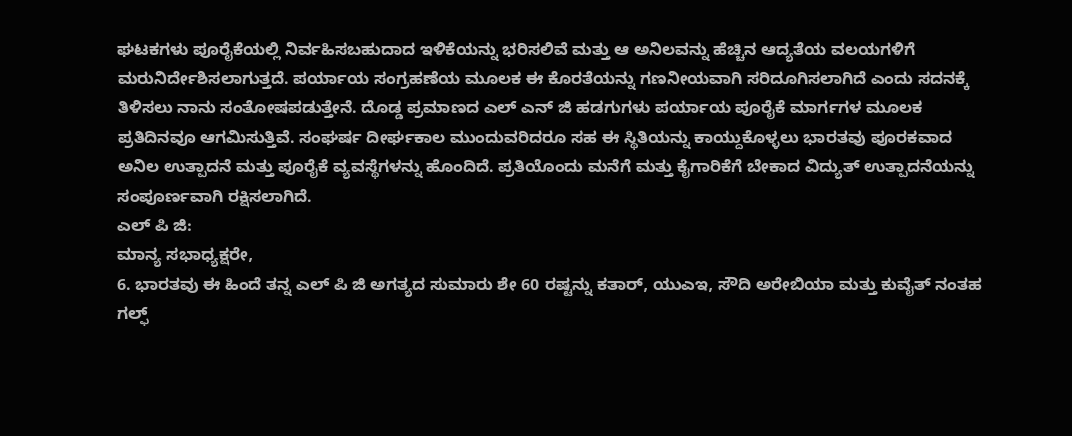ಘಟಕಗಳು ಪೂರೈಕೆಯಲ್ಲಿ ನಿರ್ವಹಿಸಬಹುದಾದ ಇಳಿಕೆಯನ್ನು ಭರಿಸಲಿವೆ ಮತ್ತು ಆ ಅನಿಲವನ್ನು ಹೆಚ್ಚಿನ ಆದ್ಯತೆಯ ವಲಯಗಳಿಗೆ ಮರುನಿರ್ದೇಶಿಸಲಾಗುತ್ತದೆ. ಪರ್ಯಾಯ ಸಂಗ್ರಹಣೆಯ ಮೂಲಕ ಈ ಕೊರತೆಯನ್ನು ಗಣನೀಯವಾಗಿ ಸರಿದೂಗಿಸಲಾಗಿದೆ ಎಂದು ಸದನಕ್ಕೆ ತಿಳಿಸಲು ನಾನು ಸಂತೋಷಪಡುತ್ತೇನೆ. ದೊಡ್ಡ ಪ್ರಮಾಣದ ಎಲ್ ಎನ್ ಜಿ ಹಡಗುಗಳು ಪರ್ಯಾಯ ಪೂರೈಕೆ ಮಾರ್ಗಗಳ ಮೂಲಕ ಪ್ರತಿದಿನವೂ ಆಗಮಿಸುತ್ತಿವೆ. ಸಂಘರ್ಷ ದೀರ್ಘಕಾಲ ಮುಂದುವರಿದರೂ ಸಹ ಈ ಸ್ಥಿತಿಯನ್ನು ಕಾಯ್ದುಕೊಳ್ಳಲು ಭಾರತವು ಪೂರಕವಾದ ಅನಿಲ ಉತ್ಪಾದನೆ ಮತ್ತು ಪೂರೈಕೆ ವ್ಯವಸ್ಥೆಗಳನ್ನು ಹೊಂದಿದೆ. ಪ್ರತಿಯೊಂದು ಮನೆಗೆ ಮತ್ತು ಕೈಗಾರಿಕೆಗೆ ಬೇಕಾದ ವಿದ್ಯುತ್ ಉತ್ಪಾದನೆಯನ್ನು ಸಂಪೂರ್ಣವಾಗಿ ರಕ್ಷಿಸಲಾಗಿದೆ.
ಎಲ್ ಪಿ ಜಿ:
ಮಾನ್ಯ ಸಭಾಧ್ಯಕ್ಷರೇ,
6. ಭಾರತವು ಈ ಹಿಂದೆ ತನ್ನ ಎಲ್ ಪಿ ಜಿ ಅಗತ್ಯದ ಸುಮಾರು ಶೇ 60 ರಷ್ಟನ್ನು ಕತಾರ್, ಯುಎಇ, ಸೌದಿ ಅರೇಬಿಯಾ ಮತ್ತು ಕುವೈತ್ ನಂತಹ ಗಲ್ಫ್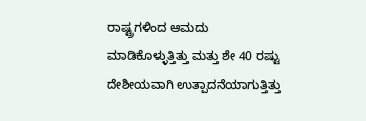ರಾಷ್ಟ್ರಗಳಿಂದ ಆಮದು ಮಾಡಿಕೊಳ್ಳುತ್ತಿತ್ತು ಮತ್ತು ಶೇ 40 ರಷ್ಟು ದೇಶೀಯವಾಗಿ ಉತ್ಪಾದನೆಯಾಗುತ್ತಿತ್ತು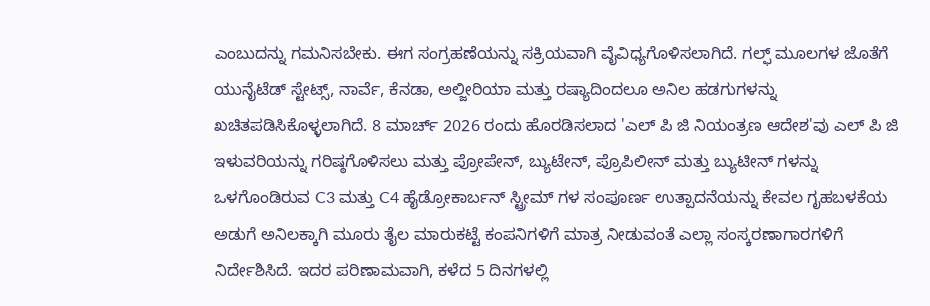ಎಂಬುದನ್ನು ಗಮನಿಸಬೇಕು. ಈಗ ಸಂಗ್ರಹಣೆಯನ್ನು ಸಕ್ರಿಯವಾಗಿ ವೈವಿಧ್ಯಗೊಳಿಸಲಾಗಿದೆ. ಗಲ್ಫ್ ಮೂಲಗಳ ಜೊತೆಗೆ ಯುನೈಟೆಡ್ ಸ್ಟೇಟ್ಸ್, ನಾರ್ವೆ, ಕೆನಡಾ, ಅಲ್ಜೀರಿಯಾ ಮತ್ತು ರಷ್ಯಾದಿಂದಲೂ ಅನಿಲ ಹಡಗುಗಳನ್ನು ಖಚಿತಪಡಿಸಿಕೊಳ್ಳಲಾಗಿದೆ. 8 ಮಾರ್ಚ್ 2026 ರಂದು ಹೊರಡಿಸಲಾದ 'ಎಲ್ ಪಿ ಜಿ ನಿಯಂತ್ರಣ ಆದೇಶ'ವು ಎಲ್ ಪಿ ಜಿ ಇಳುವರಿಯನ್ನು ಗರಿಷ್ಠಗೊಳಿಸಲು ಮತ್ತು ಪ್ರೋಪೇನ್, ಬ್ಯುಟೇನ್, ಪ್ರೊಪಿಲೀನ್ ಮತ್ತು ಬ್ಯುಟೀನ್ ಗಳನ್ನು ಒಳಗೊಂಡಿರುವ C3 ಮತ್ತು C4 ಹೈಡ್ರೋಕಾರ್ಬನ್ ಸ್ಟ್ರೀಮ್ ಗಳ ಸಂಪೂರ್ಣ ಉತ್ಪಾದನೆಯನ್ನು ಕೇವಲ ಗೃಹಬಳಕೆಯ ಅಡುಗೆ ಅನಿಲಕ್ಕಾಗಿ ಮೂರು ತೈಲ ಮಾರುಕಟ್ಟೆ ಕಂಪನಿಗಳಿಗೆ ಮಾತ್ರ ನೀಡುವಂತೆ ಎಲ್ಲಾ ಸಂಸ್ಕರಣಾಗಾರಗಳಿಗೆ ನಿರ್ದೇಶಿಸಿದೆ. ಇದರ ಪರಿಣಾಮವಾಗಿ, ಕಳೆದ 5 ದಿನಗಳಲ್ಲಿ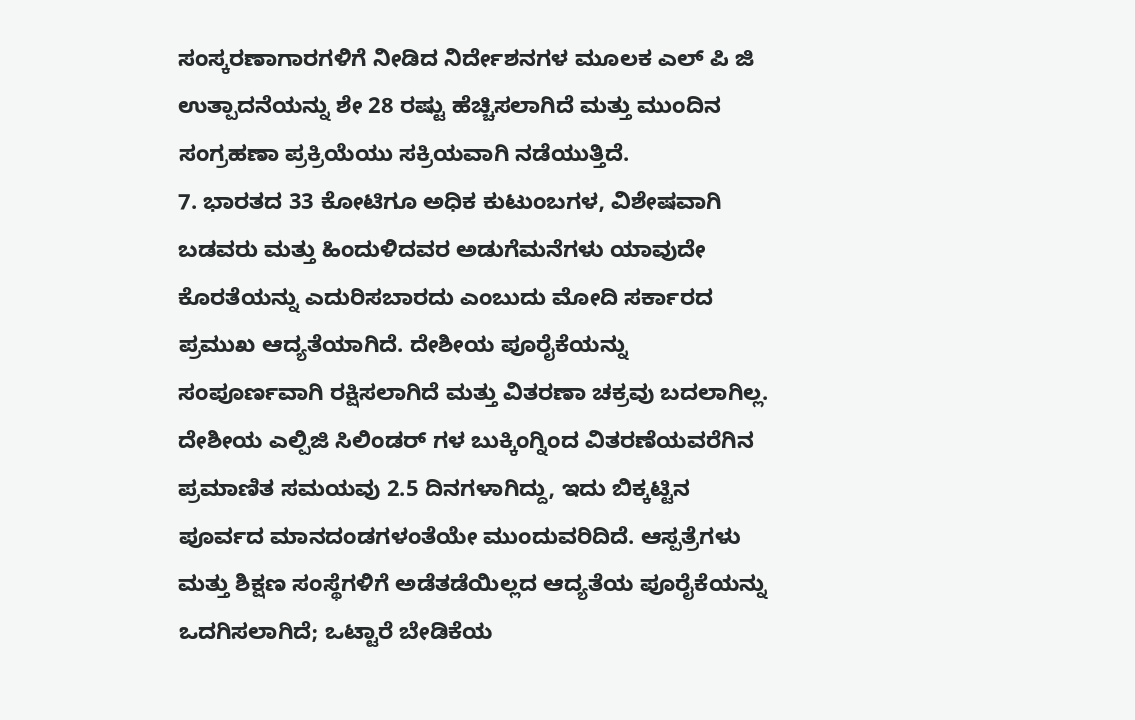ಸಂಸ್ಕರಣಾಗಾರಗಳಿಗೆ ನೀಡಿದ ನಿರ್ದೇಶನಗಳ ಮೂಲಕ ಎಲ್ ಪಿ ಜಿ ಉತ್ಪಾದನೆಯನ್ನು ಶೇ 28 ರಷ್ಟು ಹೆಚ್ಚಿಸಲಾಗಿದೆ ಮತ್ತು ಮುಂದಿನ ಸಂಗ್ರಹಣಾ ಪ್ರಕ್ರಿಯೆಯು ಸಕ್ರಿಯವಾಗಿ ನಡೆಯುತ್ತಿದೆ.
7. ಭಾರತದ 33 ಕೋಟಿಗೂ ಅಧಿಕ ಕುಟುಂಬಗಳ, ವಿಶೇಷವಾಗಿ ಬಡವರು ಮತ್ತು ಹಿಂದುಳಿದವರ ಅಡುಗೆಮನೆಗಳು ಯಾವುದೇ ಕೊರತೆಯನ್ನು ಎದುರಿಸಬಾರದು ಎಂಬುದು ಮೋದಿ ಸರ್ಕಾರದ ಪ್ರಮುಖ ಆದ್ಯತೆಯಾಗಿದೆ. ದೇಶೀಯ ಪೂರೈಕೆಯನ್ನು ಸಂಪೂರ್ಣವಾಗಿ ರಕ್ಷಿಸಲಾಗಿದೆ ಮತ್ತು ವಿತರಣಾ ಚಕ್ರವು ಬದಲಾಗಿಲ್ಲ. ದೇಶೀಯ ಎಲ್ಪಿಜಿ ಸಿಲಿಂಡರ್ ಗಳ ಬುಕ್ಕಿಂಗ್ನಿಂದ ವಿತರಣೆಯವರೆಗಿನ ಪ್ರಮಾಣಿತ ಸಮಯವು 2.5 ದಿನಗಳಾಗಿದ್ದು, ಇದು ಬಿಕ್ಕಟ್ಟಿನ ಪೂರ್ವದ ಮಾನದಂಡಗಳಂತೆಯೇ ಮುಂದುವರಿದಿದೆ. ಆಸ್ಪತ್ರೆಗಳು ಮತ್ತು ಶಿಕ್ಷಣ ಸಂಸ್ಥೆಗಳಿಗೆ ಅಡೆತಡೆಯಿಲ್ಲದ ಆದ್ಯತೆಯ ಪೂರೈಕೆಯನ್ನು ಒದಗಿಸಲಾಗಿದೆ; ಒಟ್ಟಾರೆ ಬೇಡಿಕೆಯ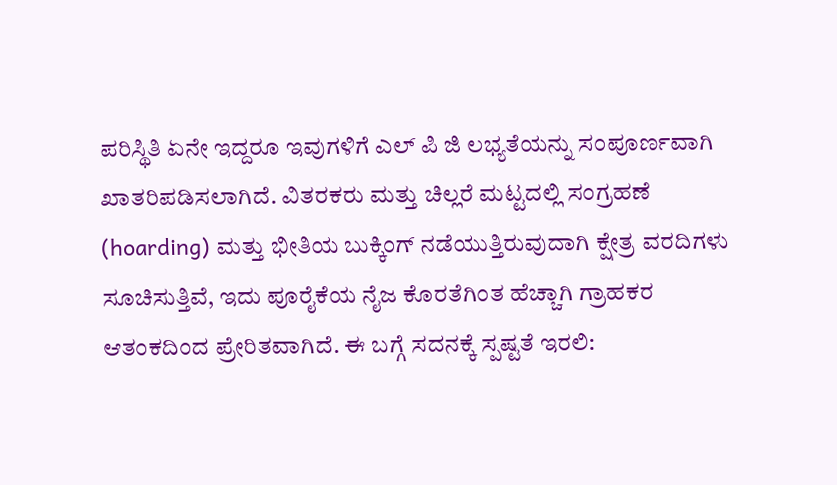ಪರಿಸ್ಥಿತಿ ಏನೇ ಇದ್ದರೂ ಇವುಗಳಿಗೆ ಎಲ್ ಪಿ ಜಿ ಲಭ್ಯತೆಯನ್ನು ಸಂಪೂರ್ಣವಾಗಿ ಖಾತರಿಪಡಿಸಲಾಗಿದೆ. ವಿತರಕರು ಮತ್ತು ಚಿಲ್ಲರೆ ಮಟ್ಟದಲ್ಲಿ ಸಂಗ್ರಹಣೆ (hoarding) ಮತ್ತು ಭೀತಿಯ ಬುಕ್ಕಿಂಗ್ ನಡೆಯುತ್ತಿರುವುದಾಗಿ ಕ್ಷೇತ್ರ ವರದಿಗಳು ಸೂಚಿಸುತ್ತಿವೆ, ಇದು ಪೂರೈಕೆಯ ನೈಜ ಕೊರತೆಗಿಂತ ಹೆಚ್ಚಾಗಿ ಗ್ರಾಹಕರ ಆತಂಕದಿಂದ ಪ್ರೇರಿತವಾಗಿದೆ. ಈ ಬಗ್ಗೆ ಸದನಕ್ಕೆ ಸ್ಪಷ್ಟತೆ ಇರಲಿ: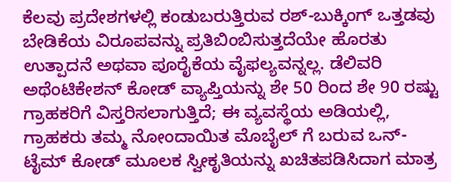ಕೆಲವು ಪ್ರದೇಶಗಳಲ್ಲಿ ಕಂಡುಬರುತ್ತಿರುವ ರಶ್-ಬುಕ್ಕಿಂಗ್ ಒತ್ತಡವು ಬೇಡಿಕೆಯ ವಿರೂಪವನ್ನು ಪ್ರತಿಬಿಂಬಿಸುತ್ತದೆಯೇ ಹೊರತು ಉತ್ಪಾದನೆ ಅಥವಾ ಪೂರೈಕೆಯ ವೈಫಲ್ಯವನ್ನಲ್ಲ. ಡೆಲಿವರಿ ಅಥೆಂಟಿಕೇಶನ್ ಕೋಡ್ ವ್ಯಾಪ್ತಿಯನ್ನು ಶೇ 50 ರಿಂದ ಶೇ 90 ರಷ್ಟು ಗ್ರಾಹಕರಿಗೆ ವಿಸ್ತರಿಸಲಾಗುತ್ತಿದೆ; ಈ ವ್ಯವಸ್ಥೆಯ ಅಡಿಯಲ್ಲಿ, ಗ್ರಾಹಕರು ತಮ್ಮ ನೋಂದಾಯಿತ ಮೊಬೈಲ್ ಗೆ ಬರುವ ಒನ್-ಟೈಮ್ ಕೋಡ್ ಮೂಲಕ ಸ್ವೀಕೃತಿಯನ್ನು ಖಚಿತಪಡಿಸಿದಾಗ ಮಾತ್ರ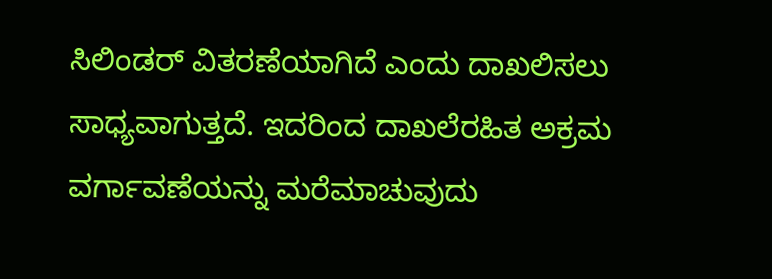ಸಿಲಿಂಡರ್ ವಿತರಣೆಯಾಗಿದೆ ಎಂದು ದಾಖಲಿಸಲು ಸಾಧ್ಯವಾಗುತ್ತದೆ. ಇದರಿಂದ ದಾಖಲೆರಹಿತ ಅಕ್ರಮ ವರ್ಗಾವಣೆಯನ್ನು ಮರೆಮಾಚುವುದು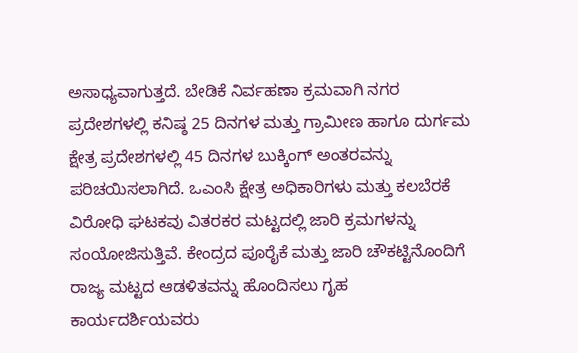ಅಸಾಧ್ಯವಾಗುತ್ತದೆ. ಬೇಡಿಕೆ ನಿರ್ವಹಣಾ ಕ್ರಮವಾಗಿ ನಗರ ಪ್ರದೇಶಗಳಲ್ಲಿ ಕನಿಷ್ಠ 25 ದಿನಗಳ ಮತ್ತು ಗ್ರಾಮೀಣ ಹಾಗೂ ದುರ್ಗಮ ಕ್ಷೇತ್ರ ಪ್ರದೇಶಗಳಲ್ಲಿ 45 ದಿನಗಳ ಬುಕ್ಕಿಂಗ್ ಅಂತರವನ್ನು ಪರಿಚಯಿಸಲಾಗಿದೆ. ಒಎಂಸಿ ಕ್ಷೇತ್ರ ಅಧಿಕಾರಿಗಳು ಮತ್ತು ಕಲಬೆರಕೆ ವಿರೋಧಿ ಘಟಕವು ವಿತರಕರ ಮಟ್ಟದಲ್ಲಿ ಜಾರಿ ಕ್ರಮಗಳನ್ನು ಸಂಯೋಜಿಸುತ್ತಿವೆ. ಕೇಂದ್ರದ ಪೂರೈಕೆ ಮತ್ತು ಜಾರಿ ಚೌಕಟ್ಟಿನೊಂದಿಗೆ ರಾಜ್ಯ ಮಟ್ಟದ ಆಡಳಿತವನ್ನು ಹೊಂದಿಸಲು ಗೃಹ ಕಾರ್ಯದರ್ಶಿಯವರು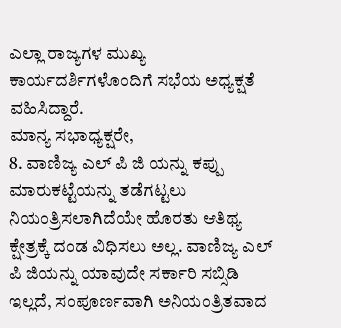ಎಲ್ಲಾ ರಾಜ್ಯಗಳ ಮುಖ್ಯ ಕಾರ್ಯದರ್ಶಿಗಳೊಂದಿಗೆ ಸಭೆಯ ಅಧ್ಯಕ್ಷತೆ ವಹಿಸಿದ್ದಾರೆ.
ಮಾನ್ಯ ಸಭಾಧ್ಯಕ್ಷರೇ,
8. ವಾಣಿಜ್ಯ ಎಲ್ ಪಿ ಜಿ ಯನ್ನು ಕಪ್ಪು ಮಾರುಕಟ್ಟೆಯನ್ನು ತಡೆಗಟ್ಟಲು ನಿಯಂತ್ರಿಸಲಾಗಿದೆಯೇ ಹೊರತು ಆತಿಥ್ಯ ಕ್ಷೇತ್ರಕ್ಕೆ ದಂಡ ವಿಧಿಸಲು ಅಲ್ಲ. ವಾಣಿಜ್ಯ ಎಲ್ ಪಿ ಜಿಯನ್ನು ಯಾವುದೇ ಸರ್ಕಾರಿ ಸಬ್ಸಿಡಿ ಇಲ್ಲದೆ, ಸಂಪೂರ್ಣವಾಗಿ ಅನಿಯಂತ್ರಿತವಾದ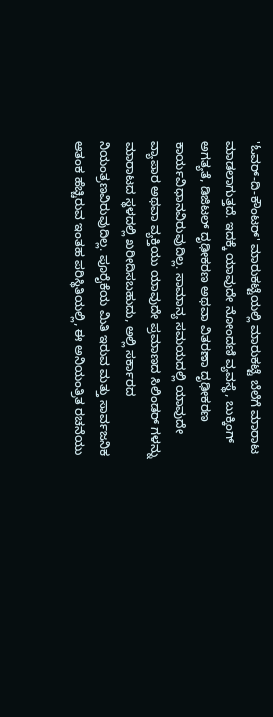'ಓವರ್-ದಿ-ಕೌಂಟರ್' ಮಾರುಕಟ್ಟೆಯಲ್ಲಿ ಮಾರುಕಟ್ಟೆ ಬೆಲೆಗೆ ಮಾರಾಟ ಮಾಡಲಾಗುತ್ತದೆ. ಇದಕ್ಕೆ ಯಾವುದೇ ನೋಂದಣಿ ವ್ಯವಸ್ಥೆ, ಬುಕ್ಕಿಂಗ್ ಅಗತ್ಯತೆ, ಡಿಜಿಟಲ್ ದೃಢೀಕರಣ ಅಥವಾ ವಿತರಣಾ ದೃಢೀಕರಣ ಕಾರ್ಯವಿಧಾನವಿರುವುದಿಲ್ಲ. ಸಾಮಾನ್ಯ ಸಮಯದಲ್ಲಿ ಯಾವುದೇ ವ್ಯಾಪಾರ ಅಥವಾ ವ್ಯಕ್ತಿಯು ಯಾವುದೇ ಪ್ರಮಾಣದ ಸಿಲಿಂಡರ್ ಗಳನ್ನು ಮಾರಾಟದ ಸ್ಥಳದಲ್ಲಿ ಖರೀದಿಸಬಹುದು, ಅಲ್ಲಿ ಸರ್ಕಾರದ ನಿಯಂತ್ರಣವಿರುವುದಿಲ್ಲ. ಪೂರೈಕೆಯ ಮಿತಿ ಇರುವ ಮತ್ತು ಸಾರ್ವಜನಿಕ ಆತಂಕ ಹೆಚ್ಚಿರುವ ಇಂತಹ ಪರಿಸ್ಥಿತಿಯಲ್ಲಿ, ಈ ಅನಿಯಂತ್ರಿತ ರಚನೆಯು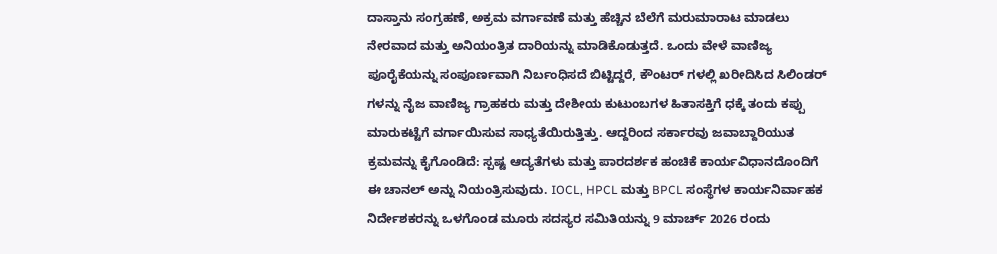ದಾಸ್ತಾನು ಸಂಗ್ರಹಣೆ, ಅಕ್ರಮ ವರ್ಗಾವಣೆ ಮತ್ತು ಹೆಚ್ಚಿನ ಬೆಲೆಗೆ ಮರುಮಾರಾಟ ಮಾಡಲು ನೇರವಾದ ಮತ್ತು ಅನಿಯಂತ್ರಿತ ದಾರಿಯನ್ನು ಮಾಡಿಕೊಡುತ್ತದೆ. ಒಂದು ವೇಳೆ ವಾಣಿಜ್ಯ ಪೂರೈಕೆಯನ್ನು ಸಂಪೂರ್ಣವಾಗಿ ನಿರ್ಬಂಧಿಸದೆ ಬಿಟ್ಟಿದ್ದರೆ, ಕೌಂಟರ್ ಗಳಲ್ಲಿ ಖರೀದಿಸಿದ ಸಿಲಿಂಡರ್ ಗಳನ್ನು ನೈಜ ವಾಣಿಜ್ಯ ಗ್ರಾಹಕರು ಮತ್ತು ದೇಶೀಯ ಕುಟುಂಬಗಳ ಹಿತಾಸಕ್ತಿಗೆ ಧಕ್ಕೆ ತಂದು ಕಪ್ಪು ಮಾರುಕಟ್ಟೆಗೆ ವರ್ಗಾಯಿಸುವ ಸಾಧ್ಯತೆಯಿರುತ್ತಿತ್ತು. ಆದ್ದರಿಂದ ಸರ್ಕಾರವು ಜವಾಬ್ದಾರಿಯುತ ಕ್ರಮವನ್ನು ಕೈಗೊಂಡಿದೆ: ಸ್ಪಷ್ಟ ಆದ್ಯತೆಗಳು ಮತ್ತು ಪಾರದರ್ಶಕ ಹಂಚಿಕೆ ಕಾರ್ಯವಿಧಾನದೊಂದಿಗೆ ಈ ಚಾನಲ್ ಅನ್ನು ನಿಯಂತ್ರಿಸುವುದು. IOCL, HPCL ಮತ್ತು BPCL ಸಂಸ್ಥೆಗಳ ಕಾರ್ಯನಿರ್ವಾಹಕ ನಿರ್ದೇಶಕರನ್ನು ಒಳಗೊಂಡ ಮೂರು ಸದಸ್ಯರ ಸಮಿತಿಯನ್ನು 9 ಮಾರ್ಚ್ 2026 ರಂದು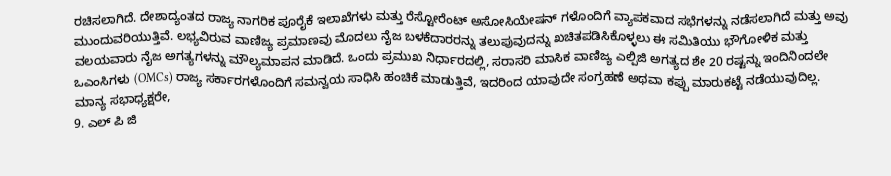ರಚಿಸಲಾಗಿದೆ. ದೇಶಾದ್ಯಂತದ ರಾಜ್ಯ ನಾಗರಿಕ ಪೂರೈಕೆ ಇಲಾಖೆಗಳು ಮತ್ತು ರೆಸ್ಟೋರೆಂಟ್ ಅಸೋಸಿಯೇಷನ್ ಗಳೊಂದಿಗೆ ವ್ಯಾಪಕವಾದ ಸಭೆಗಳನ್ನು ನಡೆಸಲಾಗಿದೆ ಮತ್ತು ಅವು ಮುಂದುವರಿಯುತ್ತಿವೆ. ಲಭ್ಯವಿರುವ ವಾಣಿಜ್ಯ ಪ್ರಮಾಣವು ಮೊದಲು ನೈಜ ಬಳಕೆದಾರರನ್ನು ತಲುಪುವುದನ್ನು ಖಚಿತಪಡಿಸಿಕೊಳ್ಳಲು ಈ ಸಮಿತಿಯು ಭೌಗೋಳಿಕ ಮತ್ತು ವಲಯವಾರು ನೈಜ ಅಗತ್ಯಗಳನ್ನು ಮೌಲ್ಯಮಾಪನ ಮಾಡಿದೆ. ಒಂದು ಪ್ರಮುಖ ನಿರ್ಧಾರದಲ್ಲಿ, ಸರಾಸರಿ ಮಾಸಿಕ ವಾಣಿಜ್ಯ ಎಲ್ಪಿಜಿ ಅಗತ್ಯದ ಶೇ 20 ರಷ್ಟನ್ನು ಇಂದಿನಿಂದಲೇ ಒಎಂಸಿಗಳು (OMCs) ರಾಜ್ಯ ಸರ್ಕಾರಗಳೊಂದಿಗೆ ಸಮನ್ವಯ ಸಾಧಿಸಿ ಹಂಚಿಕೆ ಮಾಡುತ್ತಿವೆ, ಇದರಿಂದ ಯಾವುದೇ ಸಂಗ್ರಹಣೆ ಅಥವಾ ಕಪ್ಪು ಮಾರುಕಟ್ಟೆ ನಡೆಯುವುದಿಲ್ಲ.
ಮಾನ್ಯ ಸಭಾಧ್ಯಕ್ಷರೇ,
9. ಎಲ್ ಪಿ ಜಿ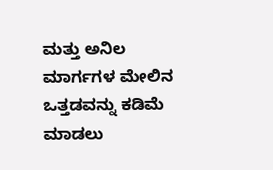ಮತ್ತು ಅನಿಲ ಮಾರ್ಗಗಳ ಮೇಲಿನ ಒತ್ತಡವನ್ನು ಕಡಿಮೆ ಮಾಡಲು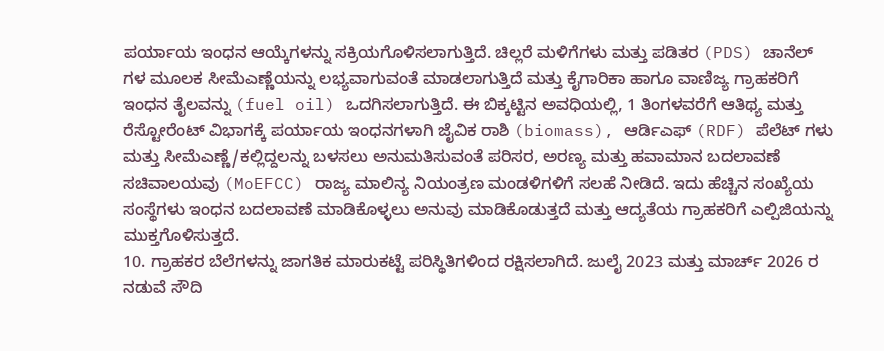ಪರ್ಯಾಯ ಇಂಧನ ಆಯ್ಕೆಗಳನ್ನು ಸಕ್ರಿಯಗೊಳಿಸಲಾಗುತ್ತಿದೆ. ಚಿಲ್ಲರೆ ಮಳಿಗೆಗಳು ಮತ್ತು ಪಡಿತರ (PDS) ಚಾನೆಲ್ ಗಳ ಮೂಲಕ ಸೀಮೆಎಣ್ಣೆಯನ್ನು ಲಭ್ಯವಾಗುವಂತೆ ಮಾಡಲಾಗುತ್ತಿದೆ ಮತ್ತು ಕೈಗಾರಿಕಾ ಹಾಗೂ ವಾಣಿಜ್ಯ ಗ್ರಾಹಕರಿಗೆ ಇಂಧನ ತೈಲವನ್ನು (fuel oil) ಒದಗಿಸಲಾಗುತ್ತಿದೆ. ಈ ಬಿಕ್ಕಟ್ಟಿನ ಅವಧಿಯಲ್ಲಿ, 1 ತಿಂಗಳವರೆಗೆ ಆತಿಥ್ಯ ಮತ್ತು ರೆಸ್ಟೋರೆಂಟ್ ವಿಭಾಗಕ್ಕೆ ಪರ್ಯಾಯ ಇಂಧನಗಳಾಗಿ ಜೈವಿಕ ರಾಶಿ (biomass), ಆರ್ಡಿಎಫ್ (RDF) ಪೆಲೆಟ್ ಗಳು ಮತ್ತು ಸೀಮೆಎಣ್ಣೆ/ಕಲ್ಲಿದ್ದಲನ್ನು ಬಳಸಲು ಅನುಮತಿಸುವಂತೆ ಪರಿಸರ, ಅರಣ್ಯ ಮತ್ತು ಹವಾಮಾನ ಬದಲಾವಣೆ ಸಚಿವಾಲಯವು (MoEFCC) ರಾಜ್ಯ ಮಾಲಿನ್ಯ ನಿಯಂತ್ರಣ ಮಂಡಳಿಗಳಿಗೆ ಸಲಹೆ ನೀಡಿದೆ. ಇದು ಹೆಚ್ಚಿನ ಸಂಖ್ಯೆಯ ಸಂಸ್ಥೆಗಳು ಇಂಧನ ಬದಲಾವಣೆ ಮಾಡಿಕೊಳ್ಳಲು ಅನುವು ಮಾಡಿಕೊಡುತ್ತದೆ ಮತ್ತು ಆದ್ಯತೆಯ ಗ್ರಾಹಕರಿಗೆ ಎಲ್ಪಿಜಿಯನ್ನು ಮುಕ್ತಗೊಳಿಸುತ್ತದೆ.
10. ಗ್ರಾಹಕರ ಬೆಲೆಗಳನ್ನು ಜಾಗತಿಕ ಮಾರುಕಟ್ಟೆ ಪರಿಸ್ಥಿತಿಗಳಿಂದ ರಕ್ಷಿಸಲಾಗಿದೆ. ಜುಲೈ 2023 ಮತ್ತು ಮಾರ್ಚ್ 2026 ರ ನಡುವೆ ಸೌದಿ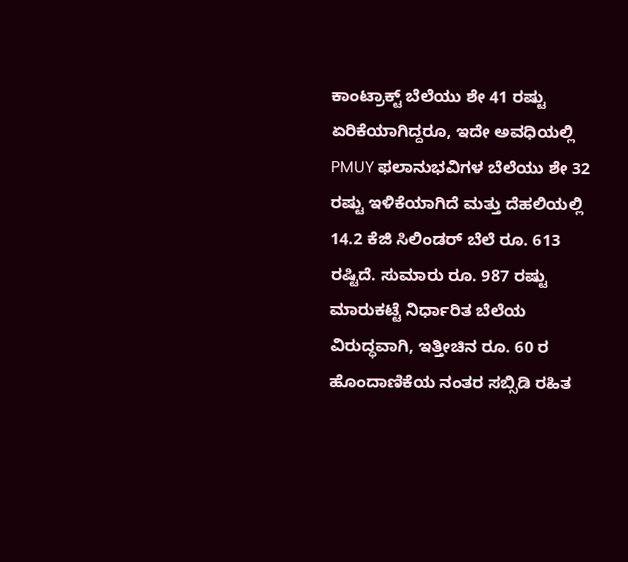ಕಾಂಟ್ರಾಕ್ಟ್ ಬೆಲೆಯು ಶೇ 41 ರಷ್ಟು ಏರಿಕೆಯಾಗಿದ್ದರೂ, ಇದೇ ಅವಧಿಯಲ್ಲಿ PMUY ಫಲಾನುಭವಿಗಳ ಬೆಲೆಯು ಶೇ 32 ರಷ್ಟು ಇಳಿಕೆಯಾಗಿದೆ ಮತ್ತು ದೆಹಲಿಯಲ್ಲಿ 14.2 ಕೆಜಿ ಸಿಲಿಂಡರ್ ಬೆಲೆ ರೂ. 613 ರಷ್ಟಿದೆ. ಸುಮಾರು ರೂ. 987 ರಷ್ಟು ಮಾರುಕಟ್ಟೆ ನಿರ್ಧಾರಿತ ಬೆಲೆಯ ವಿರುದ್ಧವಾಗಿ, ಇತ್ತೀಚಿನ ರೂ. 60 ರ ಹೊಂದಾಣಿಕೆಯ ನಂತರ ಸಬ್ಸಿಡಿ ರಹಿತ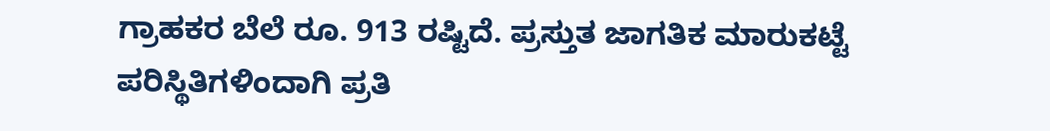ಗ್ರಾಹಕರ ಬೆಲೆ ರೂ. 913 ರಷ್ಟಿದೆ. ಪ್ರಸ್ತುತ ಜಾಗತಿಕ ಮಾರುಕಟ್ಟೆ ಪರಿಸ್ಥಿತಿಗಳಿಂದಾಗಿ ಪ್ರತಿ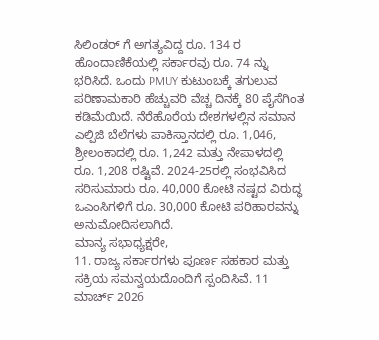ಸಿಲಿಂಡರ್ ಗೆ ಅಗತ್ಯವಿದ್ದ ರೂ. 134 ರ ಹೊಂದಾಣಿಕೆಯಲ್ಲಿ ಸರ್ಕಾರವು ರೂ. 74 ನ್ನು ಭರಿಸಿದೆ. ಒಂದು PMUY ಕುಟುಂಬಕ್ಕೆ ತಗುಲುವ ಪರಿಣಾಮಕಾರಿ ಹೆಚ್ಚುವರಿ ವೆಚ್ಚ ದಿನಕ್ಕೆ 80 ಪೈಸೆಗಿಂತ ಕಡಿಮೆಯಿದೆ. ನೆರೆಹೊರೆಯ ದೇಶಗಳಲ್ಲಿನ ಸಮಾನ ಎಲ್ಪಿಜಿ ಬೆಲೆಗಳು ಪಾಕಿಸ್ತಾನದಲ್ಲಿ ರೂ. 1,046, ಶ್ರೀಲಂಕಾದಲ್ಲಿ ರೂ. 1,242 ಮತ್ತು ನೇಪಾಳದಲ್ಲಿ ರೂ. 1,208 ರಷ್ಟಿವೆ. 2024-25ರಲ್ಲಿ ಸಂಭವಿಸಿದ ಸರಿಸುಮಾರು ರೂ. 40,000 ಕೋಟಿ ನಷ್ಟದ ವಿರುದ್ಧ ಒಎಂಸಿಗಳಿಗೆ ರೂ. 30,000 ಕೋಟಿ ಪರಿಹಾರವನ್ನು ಅನುಮೋದಿಸಲಾಗಿದೆ.
ಮಾನ್ಯ ಸಭಾಧ್ಯಕ್ಷರೇ,
11. ರಾಜ್ಯ ಸರ್ಕಾರಗಳು ಪೂರ್ಣ ಸಹಕಾರ ಮತ್ತು ಸಕ್ರಿಯ ಸಮನ್ವಯದೊಂದಿಗೆ ಸ್ಪಂದಿಸಿವೆ. 11 ಮಾರ್ಚ್ 2026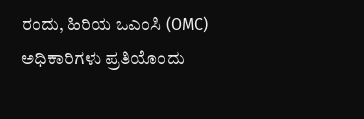ರಂದು, ಹಿರಿಯ ಒಎಂಸಿ (OMC) ಅಧಿಕಾರಿಗಳು ಪ್ರತಿಯೊಂದು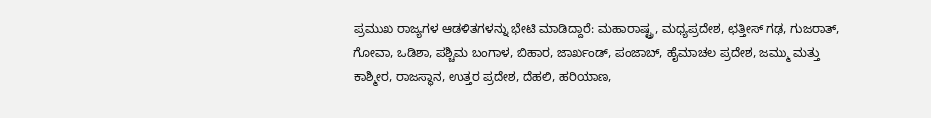ಪ್ರಮುಖ ರಾಜ್ಯಗಳ ಆಡಳಿತಗಳನ್ನು ಭೇಟಿ ಮಾಡಿದ್ದಾರೆ: ಮಹಾರಾಷ್ಟ್ರ, ಮಧ್ಯಪ್ರದೇಶ, ಛತ್ತೀಸ್ ಗಢ, ಗುಜರಾತ್, ಗೋವಾ, ಒಡಿಶಾ, ಪಶ್ಚಿಮ ಬಂಗಾಳ, ಬಿಹಾರ, ಜಾರ್ಖಂಡ್, ಪಂಜಾಬ್, ಹೈಮಾಚಲ ಪ್ರದೇಶ, ಜಮ್ಮು ಮತ್ತು ಕಾಶ್ಮೀರ, ರಾಜಸ್ಥಾನ, ಉತ್ತರ ಪ್ರದೇಶ, ದೆಹಲಿ, ಹರಿಯಾಣ,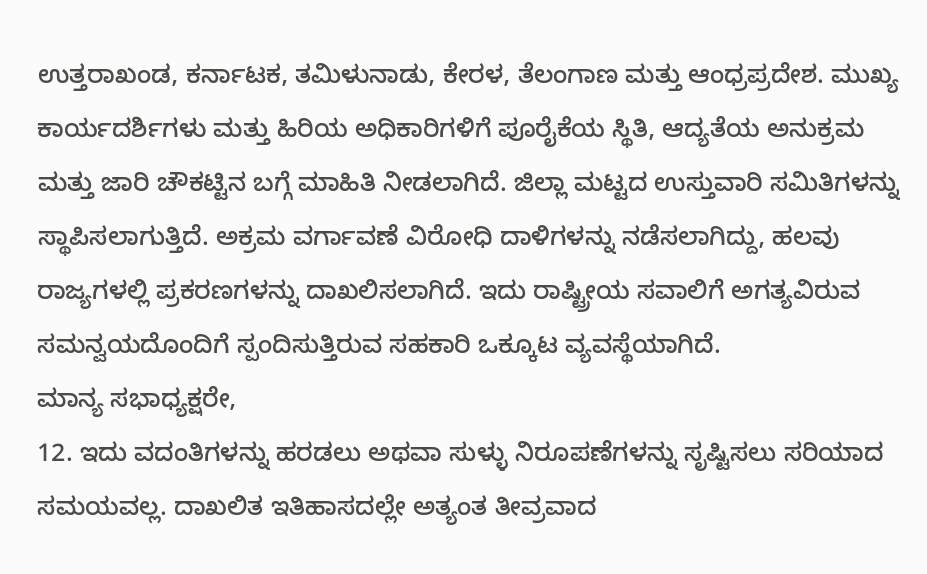ಉತ್ತರಾಖಂಡ, ಕರ್ನಾಟಕ, ತಮಿಳುನಾಡು, ಕೇರಳ, ತೆಲಂಗಾಣ ಮತ್ತು ಆಂಧ್ರಪ್ರದೇಶ. ಮುಖ್ಯ ಕಾರ್ಯದರ್ಶಿಗಳು ಮತ್ತು ಹಿರಿಯ ಅಧಿಕಾರಿಗಳಿಗೆ ಪೂರೈಕೆಯ ಸ್ಥಿತಿ, ಆದ್ಯತೆಯ ಅನುಕ್ರಮ ಮತ್ತು ಜಾರಿ ಚೌಕಟ್ಟಿನ ಬಗ್ಗೆ ಮಾಹಿತಿ ನೀಡಲಾಗಿದೆ. ಜಿಲ್ಲಾ ಮಟ್ಟದ ಉಸ್ತುವಾರಿ ಸಮಿತಿಗಳನ್ನು ಸ್ಥಾಪಿಸಲಾಗುತ್ತಿದೆ. ಅಕ್ರಮ ವರ್ಗಾವಣೆ ವಿರೋಧಿ ದಾಳಿಗಳನ್ನು ನಡೆಸಲಾಗಿದ್ದು, ಹಲವು ರಾಜ್ಯಗಳಲ್ಲಿ ಪ್ರಕರಣಗಳನ್ನು ದಾಖಲಿಸಲಾಗಿದೆ. ಇದು ರಾಷ್ಟ್ರೀಯ ಸವಾಲಿಗೆ ಅಗತ್ಯವಿರುವ ಸಮನ್ವಯದೊಂದಿಗೆ ಸ್ಪಂದಿಸುತ್ತಿರುವ ಸಹಕಾರಿ ಒಕ್ಕೂಟ ವ್ಯವಸ್ಥೆಯಾಗಿದೆ.
ಮಾನ್ಯ ಸಭಾಧ್ಯಕ್ಷರೇ,
12. ಇದು ವದಂತಿಗಳನ್ನು ಹರಡಲು ಅಥವಾ ಸುಳ್ಳು ನಿರೂಪಣೆಗಳನ್ನು ಸೃಷ್ಟಿಸಲು ಸರಿಯಾದ ಸಮಯವಲ್ಲ. ದಾಖಲಿತ ಇತಿಹಾಸದಲ್ಲೇ ಅತ್ಯಂತ ತೀವ್ರವಾದ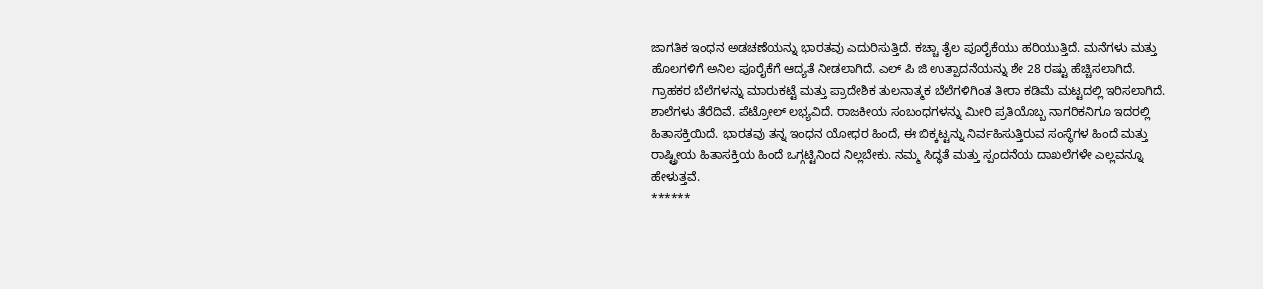ಜಾಗತಿಕ ಇಂಧನ ಅಡಚಣೆಯನ್ನು ಭಾರತವು ಎದುರಿಸುತ್ತಿದೆ. ಕಚ್ಚಾ ತೈಲ ಪೂರೈಕೆಯು ಹರಿಯುತ್ತಿದೆ. ಮನೆಗಳು ಮತ್ತು ಹೊಲಗಳಿಗೆ ಅನಿಲ ಪೂರೈಕೆಗೆ ಆದ್ಯತೆ ನೀಡಲಾಗಿದೆ. ಎಲ್ ಪಿ ಜಿ ಉತ್ಪಾದನೆಯನ್ನು ಶೇ 28 ರಷ್ಟು ಹೆಚ್ಚಿಸಲಾಗಿದೆ. ಗ್ರಾಹಕರ ಬೆಲೆಗಳನ್ನು ಮಾರುಕಟ್ಟೆ ಮತ್ತು ಪ್ರಾದೇಶಿಕ ತುಲನಾತ್ಮಕ ಬೆಲೆಗಳಿಗಿಂತ ತೀರಾ ಕಡಿಮೆ ಮಟ್ಟದಲ್ಲಿ ಇರಿಸಲಾಗಿದೆ. ಶಾಲೆಗಳು ತೆರೆದಿವೆ. ಪೆಟ್ರೋಲ್ ಲಭ್ಯವಿದೆ. ರಾಜಕೀಯ ಸಂಬಂಧಗಳನ್ನು ಮೀರಿ ಪ್ರತಿಯೊಬ್ಬ ನಾಗರಿಕನಿಗೂ ಇದರಲ್ಲಿ ಹಿತಾಸಕ್ತಿಯಿದೆ. ಭಾರತವು ತನ್ನ ಇಂಧನ ಯೋಧರ ಹಿಂದೆ, ಈ ಬಿಕ್ಕಟ್ಟನ್ನು ನಿರ್ವಹಿಸುತ್ತಿರುವ ಸಂಸ್ಥೆಗಳ ಹಿಂದೆ ಮತ್ತು ರಾಷ್ಟ್ರೀಯ ಹಿತಾಸಕ್ತಿಯ ಹಿಂದೆ ಒಗ್ಗಟ್ಟಿನಿಂದ ನಿಲ್ಲಬೇಕು. ನಮ್ಮ ಸಿದ್ಧತೆ ಮತ್ತು ಸ್ಪಂದನೆಯ ದಾಖಲೆಗಳೇ ಎಲ್ಲವನ್ನೂ ಹೇಳುತ್ತವೆ.
******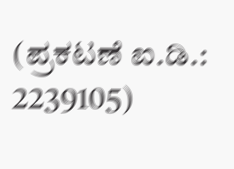(ಪ್ರಕಟಣೆ ಐ.ಡಿ.: 2239105)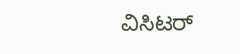ವಿಸಿಟರ್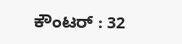ಕೌಂಟರ್ : 32